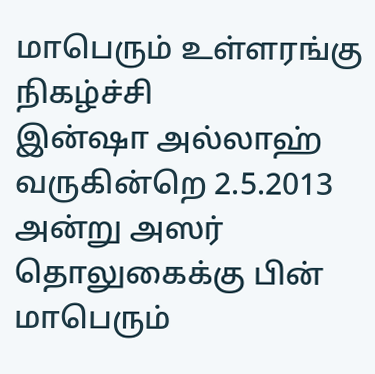மாபெரும் உள்ளரங்கு நிகழ்ச்சி
இன்ஷா அல்லாஹ் வருகின்றெ 2.5.2013 அன்று அஸர் தொலுகைக்கு பின் மாபெரும்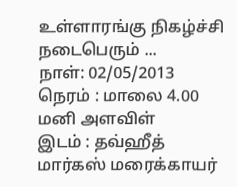உள்ளாரங்கு நிகழ்ச்சி நடைபெரும் ...
நாள்: 02/05/2013
நெரம் : மாலை 4.00 மனி அளவிள்
இடம் : தவ்ஹீத் மார்கஸ் மரைக்காயர்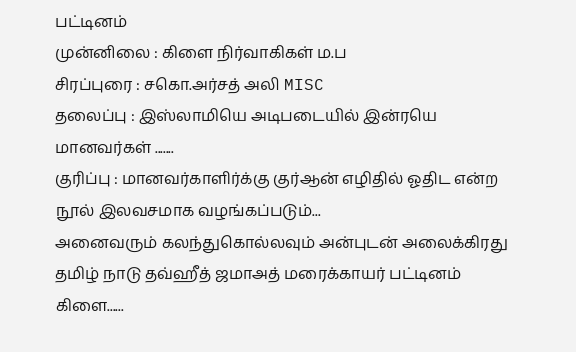பட்டினம்
முன்னிலை : கிளை நிர்வாகிகள் ம.ப
சிரப்புரை : சகொ.அர்சத் அலி MISC
தலைப்பு : இஸ்லாமியெ அடிபடையில் இன்ரயெ மானவர்கள் .......
குரிப்பு : மானவர்காளிர்க்கு குர்ஆன் எழிதில் ஓதிட என்ற நூல் இலவசமாக வழங்கப்படும்...
அனைவரும் கலந்துகொல்லவும் அன்புடன் அலைக்கிரது
தமிழ் நாடு தவ்ஹீத் ஜமாஅத் மரைக்காயர் பட்டினம் கிளை......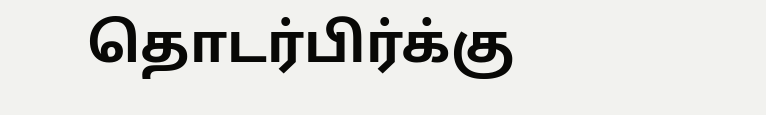தொடர்பிர்க்கு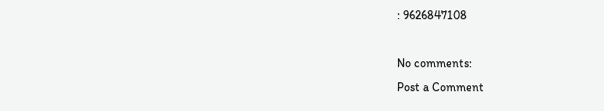: 9626847108

No comments:
Post a Comment